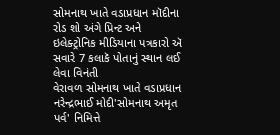સોમનાથ ખાતે વડાપ્રધાન મૉદીના રોડ શો અંગે પ્રિન્ટ અને ઇલેક્ટ્રોનિક મીડિયાના પત્રકારો ઍ સવારે 7 કલાકૅ પોતાનું સ્થાન લઈ લેવા વિનંતી
વેરાવળ સોમનાથ ખાતે વડાપ્રધાન નરેન્દ્રભાઈ મોદી'સોમનાથ અમૃત પર્વ' નિમિત્તે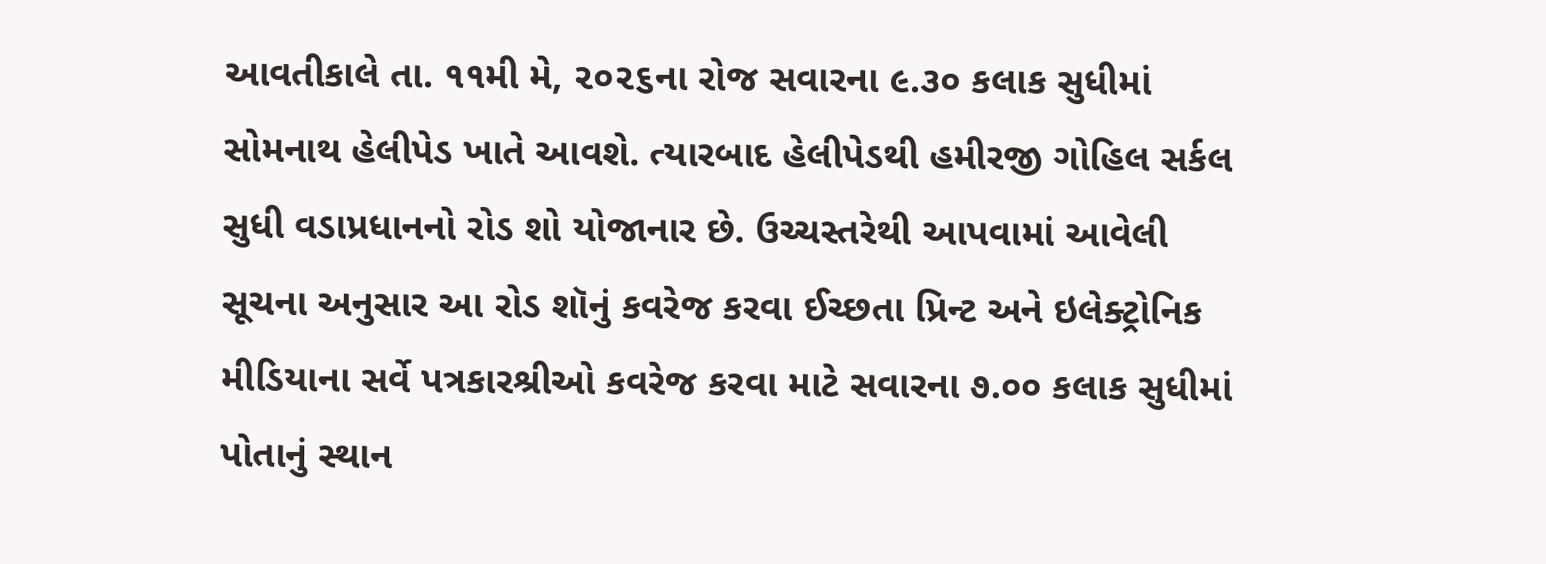આવતીકાલે તા. ૧૧મી મે, ૨૦૨૬ના રોજ સવારના ૯.૩૦ કલાક સુધીમાં સોમનાથ હેલીપેડ ખાતે આવશે. ત્યારબાદ હેલીપેડથી હમીરજી ગોહિલ સર્કલ સુધી વડાપ્રધાનનો રોડ શો યોજાનાર છે. ઉચ્ચસ્તરેથી આપવામાં આવેલી સૂચના અનુસાર આ રોડ શૉનું કવરેજ કરવા ઈચ્છતા પ્રિન્ટ અને ઇલેક્ટ્રોનિક મીડિયાના સર્વે પત્રકારશ્રીઓ કવરેજ કરવા માટે સવારના ૭.૦૦ કલાક સુધીમાં પોતાનું સ્થાન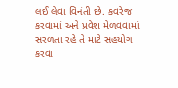લઈ લેવા વિનંતી છે. કવરેજ કરવામાં અને પ્રવેશ મેળવવામાં સરળતા રહે તે માટે સહયોગ કરવા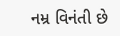નમ્ર વિનંતી છે